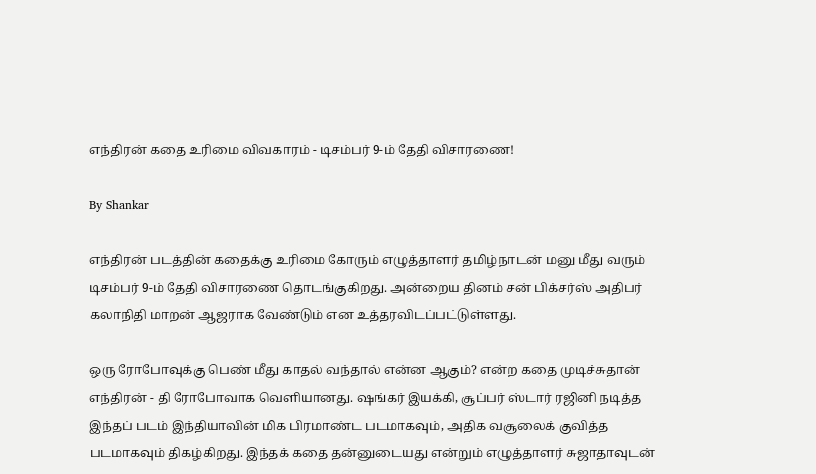எந்திரன் கதை உரிமை விவகாரம் - டிசம்பர் 9-ம் தேதி விசாரணை!

By Shankar

எந்திரன் படத்தின் கதைக்கு உரிமை கோரும் எழுத்தாளர் தமிழ்நாடன் மனு மீது வரும் டிசம்பர் 9-ம் தேதி விசாரணை தொடங்குகிறது. அன்றைய தினம் சன் பிக்சர்ஸ் அதிபர் கலாநிதி மாறன் ஆஜராக வேண்டும் என உத்தரவிடப்பட்டுள்ளது.

ஒரு ரோபோவுக்கு பெண் மீது காதல் வந்தால் என்ன ஆகும்? என்ற கதை முடிச்சுதான் எந்திரன் - தி ரோபோவாக வெளியானது. ஷங்கர் இயக்கி, சூப்பர் ஸ்டார் ரஜினி நடித்த இந்தப் படம் இந்தியாவின் மிக பிரமாண்ட படமாகவும், அதிக வசூலைக் குவித்த படமாகவும் திகழ்கிறது. இந்தக் கதை தன்னுடையது என்றும் எழுத்தாளர் சுஜாதாவுடன்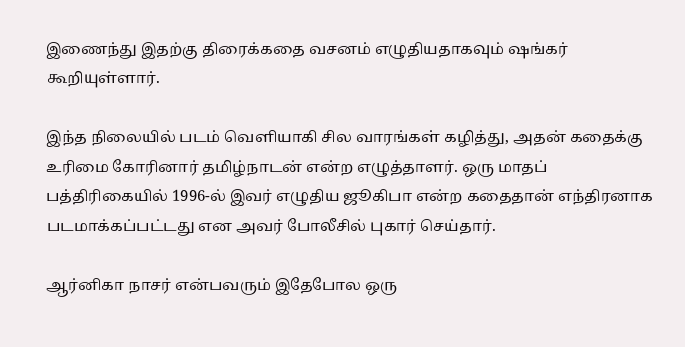இணைந்து இதற்கு திரைக்கதை வசனம் எழுதியதாகவும் ஷங்கர் கூறியுள்ளார்.

இந்த நிலையில் படம் வெளியாகி சில வாரங்கள் கழித்து, அதன் கதைக்கு உரிமை கோரினார் தமிழ்நாடன் என்ற எழுத்தாளர். ஒரு மாதப் பத்திரிகையில் 1996-ல் இவர் எழுதிய ஜூகிபா என்ற கதைதான் எந்திரனாக படமாக்கப்பட்டது என அவர் போலீசில் புகார் செய்தார்.

ஆர்னிகா நாசர் என்பவரும் இதேபோல ஒரு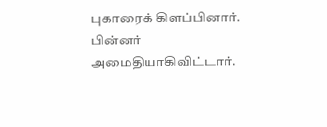புகாரைக் கிளப்பினார். பின்னர் அமைதியாகிவிட்டார்.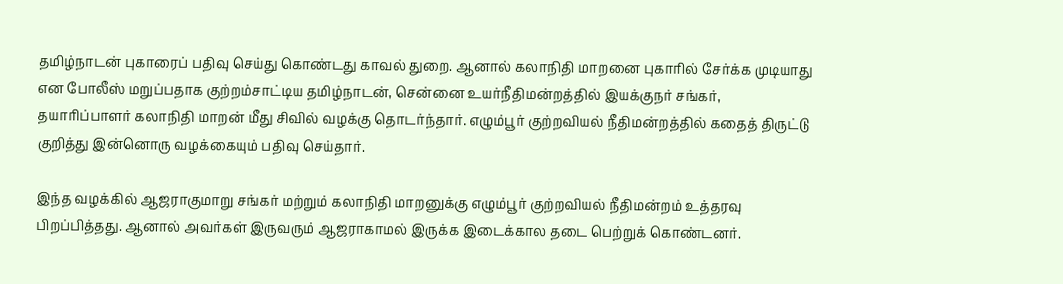தமிழ்நாடன் புகாரைப் பதிவு செய்து கொண்டது காவல் துறை. ஆனால் கலாநிதி மாறனை புகாரில் சேர்க்க முடியாது என போலீஸ் மறுப்பதாக குற்றம்சாட்டிய தமிழ்நாடன், சென்னை உயர்நீதிமன்றத்தில் இயக்குநர் சங்கர், தயாரிப்பாளர் கலாநிதி மாறன் மீது சிவில் வழக்கு தொடர்ந்தார். எழும்பூர் குற்றவியல் நீதிமன்றத்தில் கதைத் திருட்டு குறித்து இன்னொரு வழக்கையும் பதிவு செய்தார்.

இந்த வழக்கில் ஆஜராகுமாறு சங்கர் மற்றும் கலாநிதி மாறனுக்கு எழும்பூர் குற்றவியல் நீதிமன்றம் உத்தரவு பிறப்பித்தது. ஆனால் அவர்கள் இருவரும் ஆஜராகாமல் இருக்க இடைக்கால தடை பெற்றுக் கொண்டனர்.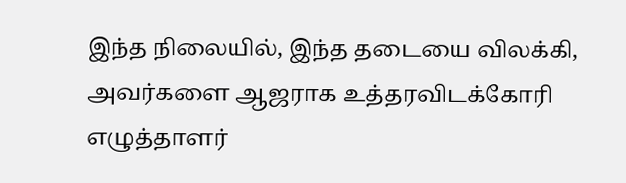இந்த நிலையில், இந்த தடையை விலக்கி, அவர்களை ஆஜராக உத்தரவிடக்கோரி எழுத்தாளர்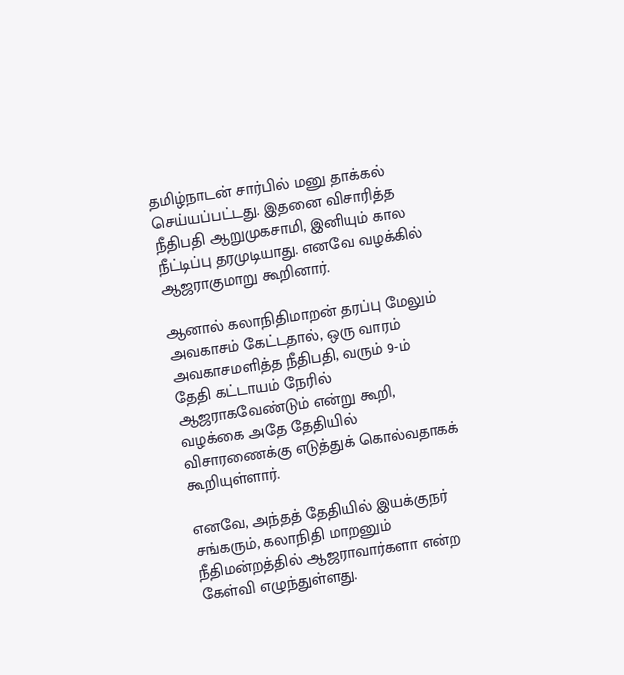தமிழ்நாடன் சார்பில் மனு தாக்கல் செய்யப்பட்டது. இதனை விசாரித்த நீதிபதி ஆறுமுகசாமி, இனியும் கால நீட்டிப்பு தரமுடியாது. எனவே வழக்கில் ஆஜராகுமாறு கூறினார்.

ஆனால் கலாநிதிமாறன் தரப்பு மேலும் அவகாசம் கேட்டதால், ஒரு வாரம் அவகாசமளித்த நீதிபதி, வரும் 9-ம் தேதி கட்டாயம் நேரில் ஆஜராகவேண்டும் என்று கூறி, வழக்கை அதே தேதியில் விசாரணைக்கு எடுத்துக் கொல்வதாகக் கூறியுள்ளார்.

எனவே, அந்தத் தேதியில் இயக்குநர் சங்கரும், கலாநிதி மாறனும் நீதிமன்றத்தில் ஆஜராவார்களா என்ற கேள்வி எழுந்துள்ளது.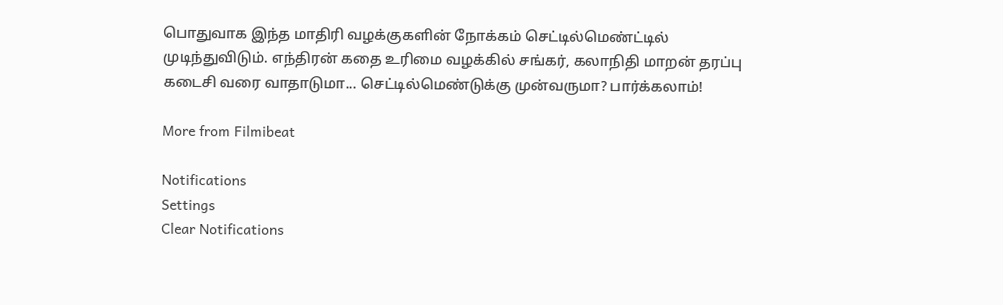பொதுவாக இந்த மாதிரி வழக்குகளின் நோக்கம் செட்டில்மெண்ட்டில் முடிந்துவிடும். எந்திரன் கதை உரிமை வழக்கில் சங்கர், கலாநிதி மாறன் தரப்பு கடைசி வரை வாதாடுமா... செட்டில்மெண்டுக்கு முன்வருமா? பார்க்கலாம்!

More from Filmibeat

Notifications
Settings
Clear Notifications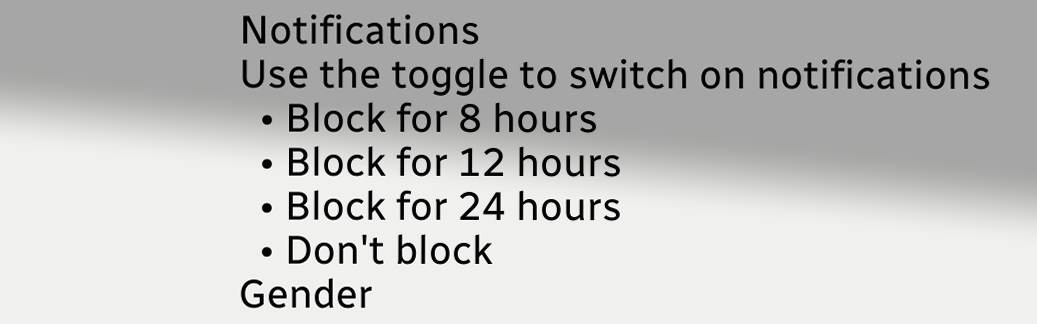Notifications
Use the toggle to switch on notifications
  • Block for 8 hours
  • Block for 12 hours
  • Block for 24 hours
  • Don't block
Gender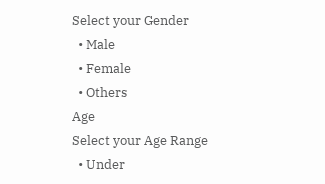Select your Gender
  • Male
  • Female
  • Others
Age
Select your Age Range
  • Under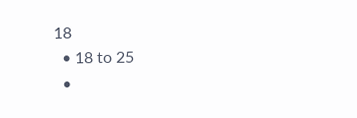18
  • 18 to 25
  •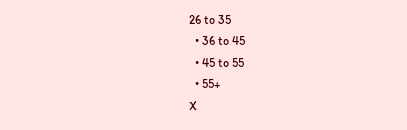26 to 35
  • 36 to 45
  • 45 to 55
  • 55+
X